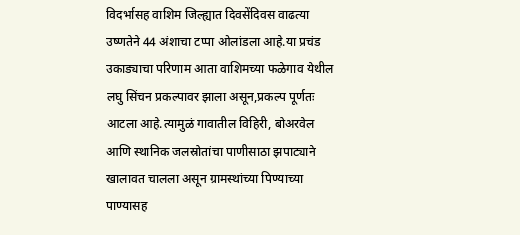विदर्भासह वाशिम जिल्ह्यात दिवसेंदिवस वाढत्या उष्णतेने 44 अंशाचा टप्पा ओलांडला आहे.या प्रचंड उकाड्याचा परिणाम आता वाशिमच्या फळेगाव येथील लघु सिंचन प्रकल्पावर झाला असून,प्रकल्प पूर्णतः आटला आहे.त्यामुळं गावातील विहिरी, बोअरवेल आणि स्थानिक जलस्रोतांचा पाणीसाठा झपाट्याने खालावत चालला असून ग्रामस्थांच्या पिण्याच्या पाण्यासह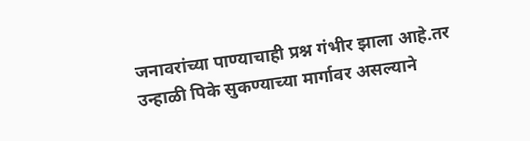जनावरांच्या पाण्याचाही प्रश्न गंभीर झाला आहे.तर उन्हाळी पिके सुकण्याच्या मार्गावर असल्याने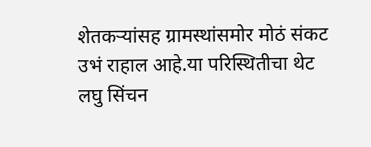शेतकऱ्यांसह ग्रामस्थांसमोर मोठं संकट उभं राहाल आहे.या परिस्थितीचा थेट लघु सिंचन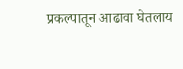प्रकल्पातून आढावा घेतलाय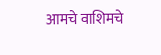आमचे वाशिमचे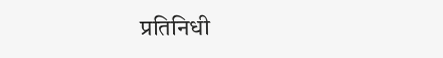प्रतिनिधी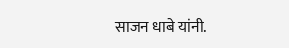साजन धाबे यांनी.